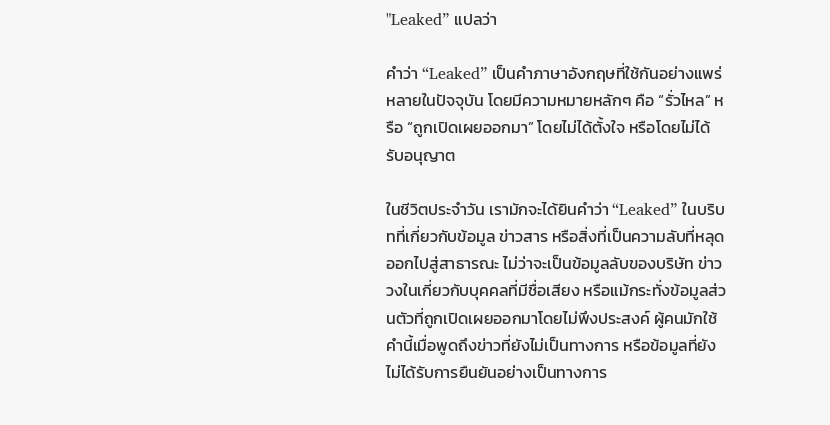"Leaked” แปลว่า

คำว่า “Leaked” เป็นคำภาษาอังกฤษที่ใช้กันอย่างแพร่หลายในปัจจุบัน โดยมีความหมายหลักๆ คือ “รั่วไหล” หรือ “ถูกเปิดเผยออกมา” โดยไม่ได้ตั้งใจ หรือโดยไม่ได้รับอนุญาต

ในชีวิตประจำวัน เรามักจะได้ยินคำว่า “Leaked” ในบริบทที่เกี่ยวกับข้อมูล ข่าวสาร หรือสิ่งที่เป็นความลับที่หลุดออกไปสู่สาธารณะ ไม่ว่าจะเป็นข้อมูลลับของบริษัท ข่าววงในเกี่ยวกับบุคคลที่มีชื่อเสียง หรือแม้กระทั่งข้อมูลส่วนตัวที่ถูกเปิดเผยออกมาโดยไม่พึงประสงค์ ผู้คนมักใช้คำนี้เมื่อพูดถึงข่าวที่ยังไม่เป็นทางการ หรือข้อมูลที่ยังไม่ได้รับการยืนยันอย่างเป็นทางการ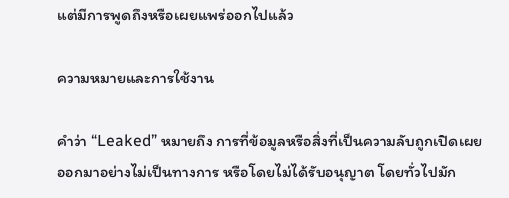แต่มีการพูดถึงหรือเผยแพร่ออกไปแล้ว

ความหมายและการใช้งาน

คำว่า “Leaked” หมายถึง การที่ข้อมูลหรือสิ่งที่เป็นความลับถูกเปิดเผยออกมาอย่างไม่เป็นทางการ หรือโดยไม่ได้รับอนุญาต โดยทั่วไปมัก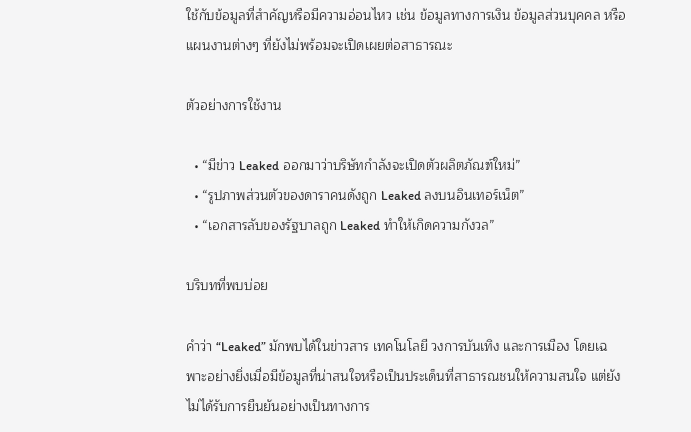ใช้กับข้อมูลที่สำคัญหรือมีความอ่อนไหว เช่น ข้อมูลทางการเงิน ข้อมูลส่วนบุคคล หรือแผนงานต่างๆ ที่ยังไม่พร้อมจะเปิดเผยต่อสาธารณะ

ตัวอย่างการใช้งาน

  • “มีข่าว Leaked ออกมาว่าบริษัทกำลังจะเปิดตัวผลิตภัณฑ์ใหม่”
  • “รูปภาพส่วนตัวของดาราคนดังถูก Leaked ลงบนอินเทอร์เน็ต”
  • “เอกสารลับของรัฐบาลถูก Leaked ทำให้เกิดความกังวล”

บริบทที่พบบ่อย

คำว่า “Leaked” มักพบได้ในข่าวสาร เทคโนโลยี วงการบันเทิง และการเมือง โดยเฉพาะอย่างยิ่งเมื่อมีข้อมูลที่น่าสนใจหรือเป็นประเด็นที่สาธารณชนให้ความสนใจ แต่ยังไม่ได้รับการยืนยันอย่างเป็นทางการ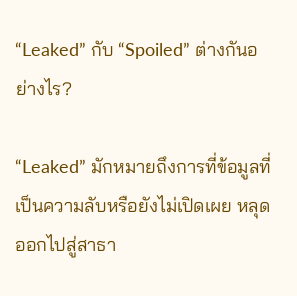“Leaked” กับ “Spoiled” ต่างกันอย่างไร?

“Leaked” มักหมายถึงการที่ข้อมูลที่เป็นความลับหรือยังไม่เปิดเผย หลุดออกไปสู่สาธา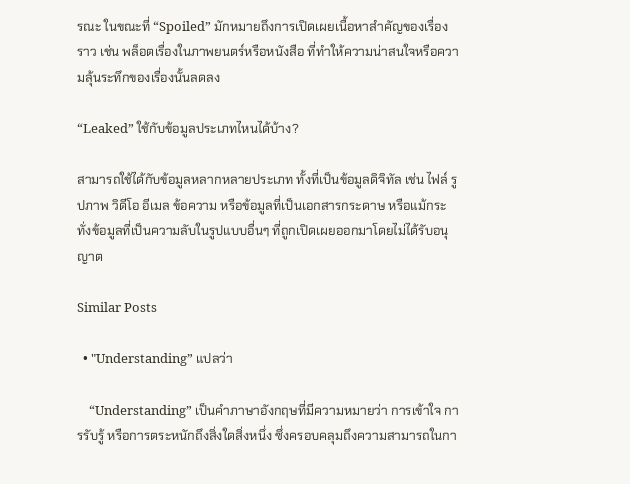รณะ ในขณะที่ “Spoiled” มักหมายถึงการเปิดเผยเนื้อหาสำคัญของเรื่องราว เช่น พล็อตเรื่องในภาพยนตร์หรือหนังสือ ที่ทำให้ความน่าสนใจหรือความลุ้นระทึกของเรื่องนั้นลดลง

“Leaked” ใช้กับข้อมูลประเภทไหนได้บ้าง?

สามารถใช้ได้กับข้อมูลหลากหลายประเภท ทั้งที่เป็นข้อมูลดิจิทัล เช่น ไฟล์ รูปภาพ วิดีโอ อีเมล ข้อความ หรือข้อมูลที่เป็นเอกสารกระดาษ หรือแม้กระทั่งข้อมูลที่เป็นความลับในรูปแบบอื่นๆ ที่ถูกเปิดเผยออกมาโดยไม่ได้รับอนุญาต

Similar Posts

  • "Understanding” แปลว่า

    “Understanding” เป็นคำภาษาอังกฤษที่มีความหมายว่า การเข้าใจ การรับรู้ หรือการตระหนักถึงสิ่งใดสิ่งหนึ่ง ซึ่งครอบคลุมถึงความสามารถในกา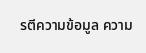รตีความข้อมูล ความ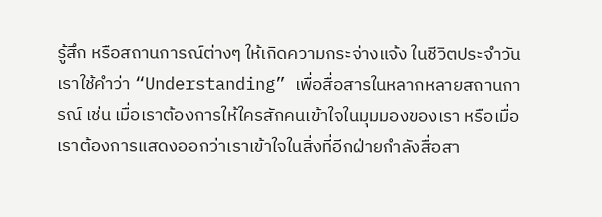รู้สึก หรือสถานการณ์ต่างๆ ให้เกิดความกระจ่างแจ้ง ในชีวิตประจำวัน เราใช้คำว่า “Understanding” เพื่อสื่อสารในหลากหลายสถานการณ์ เช่น เมื่อเราต้องการให้ใครสักคนเข้าใจในมุมมองของเรา หรือเมื่อเราต้องการแสดงออกว่าเราเข้าใจในสิ่งที่อีกฝ่ายกำลังสื่อสา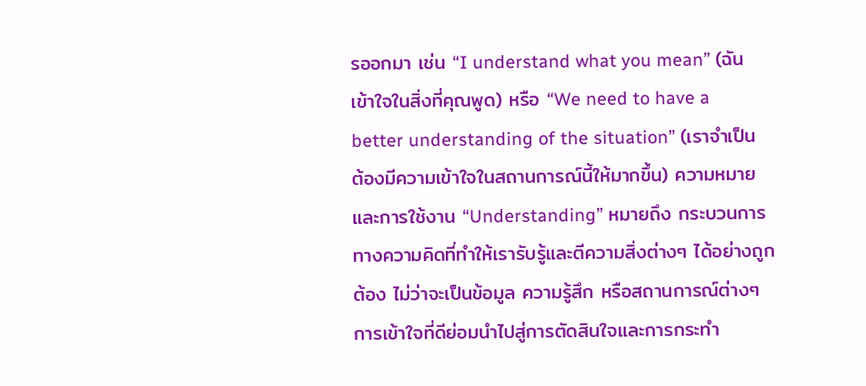รออกมา เช่น “I understand what you mean” (ฉันเข้าใจในสิ่งที่คุณพูด) หรือ “We need to have a better understanding of the situation” (เราจำเป็นต้องมีความเข้าใจในสถานการณ์นี้ให้มากขึ้น) ความหมายและการใช้งาน “Understanding” หมายถึง กระบวนการทางความคิดที่ทำให้เรารับรู้และตีความสิ่งต่างๆ ได้อย่างถูกต้อง ไม่ว่าจะเป็นข้อมูล ความรู้สึก หรือสถานการณ์ต่างๆ การเข้าใจที่ดีย่อมนำไปสู่การตัดสินใจและการกระทำ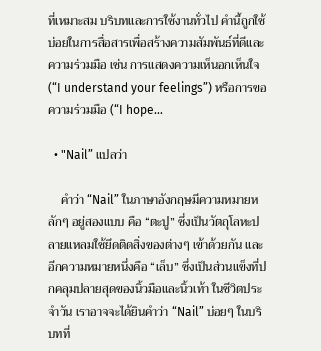ที่เหมาะสม บริบทและการใช้งานทั่วไป คำนี้ถูกใช้บ่อยในการสื่อสารเพื่อสร้างความสัมพันธ์ที่ดีและความร่วมมือ เช่น การแสดงความเห็นอกเห็นใจ (“I understand your feelings”) หรือการขอความร่วมมือ (“I hope…

  • "Nail” แปลว่า

    คำว่า “Nail” ในภาษาอังกฤษมีความหมายหลักๆ อยู่สองแบบ คือ “ตะปู” ซึ่งเป็นวัตถุโลหะปลายแหลมใช้ยึดติดสิ่งของต่างๆ เข้าด้วยกัน และอีกความหมายหนึ่งคือ “เล็บ” ซึ่งเป็นส่วนแข็งที่ปกคลุมปลายสุดของนิ้วมือและนิ้วเท้า ในชีวิตประจำวัน เราอาจจะได้ยินคำว่า “Nail” บ่อยๆ ในบริบทที่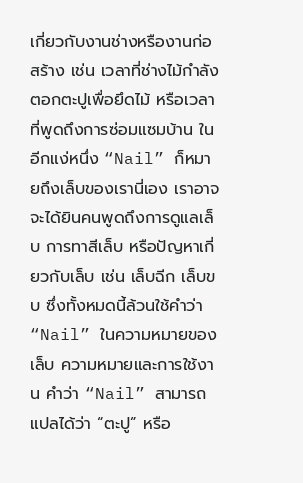เกี่ยวกับงานช่างหรืองานก่อสร้าง เช่น เวลาที่ช่างไม้กำลังตอกตะปูเพื่อยึดไม้ หรือเวลาที่พูดถึงการซ่อมแซมบ้าน ในอีกแง่หนึ่ง “Nail” ก็หมายถึงเล็บของเรานี่เอง เราอาจจะได้ยินคนพูดถึงการดูแลเล็บ การทาสีเล็บ หรือปัญหาเกี่ยวกับเล็บ เช่น เล็บฉีก เล็บขบ ซึ่งทั้งหมดนี้ล้วนใช้คำว่า “Nail” ในความหมายของเล็บ ความหมายและการใช้งาน คำว่า “Nail” สามารถแปลได้ว่า “ตะปู” หรือ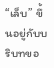“เล็บ” ขึ้นอยู่กับบริบทขอ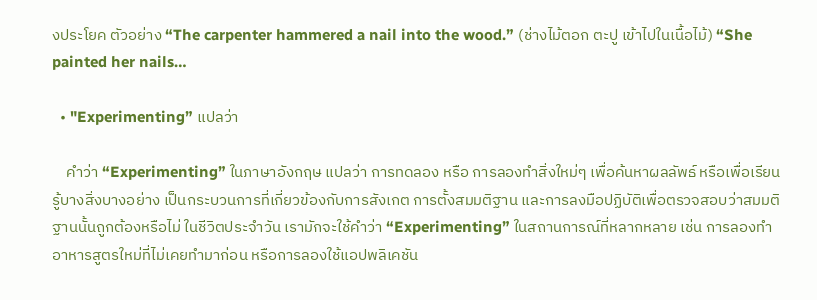งประโยค ตัวอย่าง “The carpenter hammered a nail into the wood.” (ช่างไม้ตอก ตะปู เข้าไปในเนื้อไม้) “She painted her nails…

  • "Experimenting” แปลว่า

    คำว่า “Experimenting” ในภาษาอังกฤษ แปลว่า การทดลอง หรือ การลองทำสิ่งใหม่ๆ เพื่อค้นหาผลลัพธ์ หรือเพื่อเรียนรู้บางสิ่งบางอย่าง เป็นกระบวนการที่เกี่ยวข้องกับการสังเกต การตั้งสมมติฐาน และการลงมือปฏิบัติเพื่อตรวจสอบว่าสมมติฐานนั้นถูกต้องหรือไม่ ในชีวิตประจำวัน เรามักจะใช้คำว่า “Experimenting” ในสถานการณ์ที่หลากหลาย เช่น การลองทำอาหารสูตรใหม่ที่ไม่เคยทำมาก่อน หรือการลองใช้แอปพลิเคชัน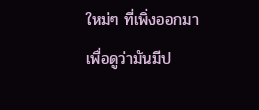ใหม่ๆ ที่เพิ่งออกมา เพื่อดูว่ามันมีป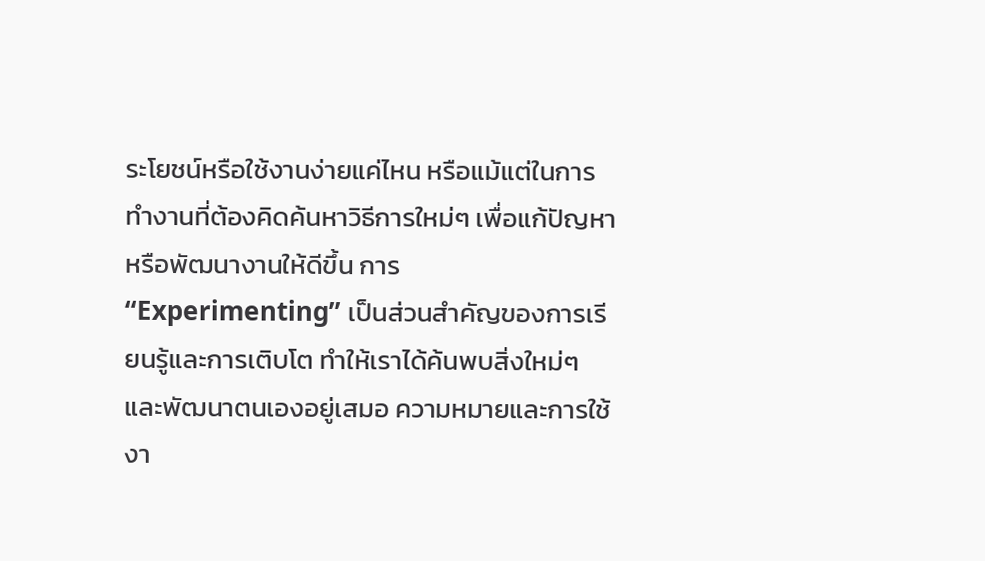ระโยชน์หรือใช้งานง่ายแค่ไหน หรือแม้แต่ในการทำงานที่ต้องคิดค้นหาวิธีการใหม่ๆ เพื่อแก้ปัญหา หรือพัฒนางานให้ดีขึ้น การ “Experimenting” เป็นส่วนสำคัญของการเรียนรู้และการเติบโต ทำให้เราได้ค้นพบสิ่งใหม่ๆ และพัฒนาตนเองอยู่เสมอ ความหมายและการใช้งา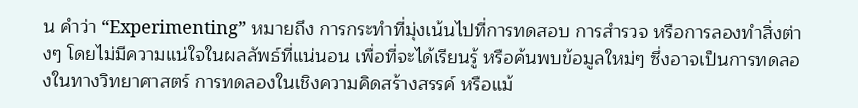น คำว่า “Experimenting” หมายถึง การกระทำที่มุ่งเน้นไปที่การทดสอบ การสำรวจ หรือการลองทำสิ่งต่างๆ โดยไม่มีความแน่ใจในผลลัพธ์ที่แน่นอน เพื่อที่จะได้เรียนรู้ หรือค้นพบข้อมูลใหม่ๆ ซึ่งอาจเป็นการทดลองในทางวิทยาศาสตร์ การทดลองในเชิงความคิดสร้างสรรค์ หรือแม้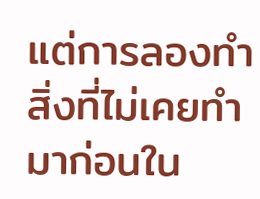แต่การลองทำสิ่งที่ไม่เคยทำมาก่อนใน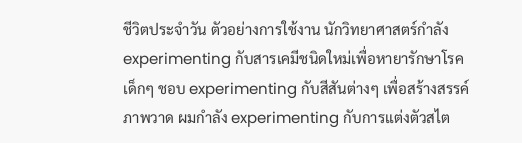ชีวิตประจำวัน ตัวอย่างการใช้งาน นักวิทยาศาสตร์กำลัง experimenting กับสารเคมีชนิดใหม่เพื่อหายารักษาโรค เด็กๆ ชอบ experimenting กับสีสันต่างๆ เพื่อสร้างสรรค์ภาพวาด ผมกำลัง experimenting กับการแต่งตัวสไต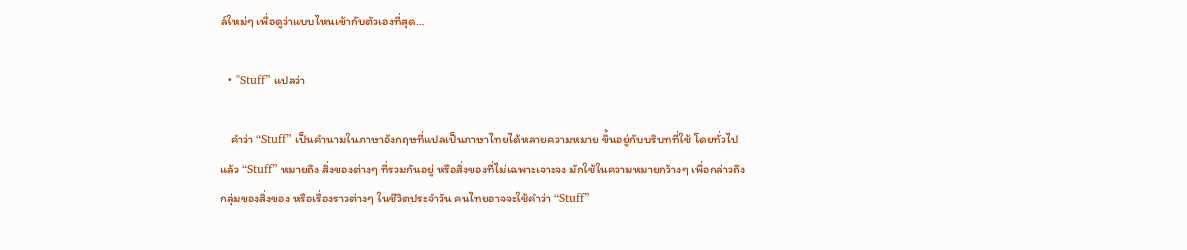ล์ใหม่ๆ เพื่อดูว่าแบบไหนเข้ากับตัวเองที่สุด…

  • "Stuff” แปลว่า

    คำว่า “Stuff” เป็นคำนามในภาษาอังกฤษที่แปลเป็นภาษาไทยได้หลายความหมาย ขึ้นอยู่กับบริบทที่ใช้ โดยทั่วไปแล้ว “Stuff” หมายถึง สิ่งของต่างๆ ที่รวมกันอยู่ หรือสิ่งของที่ไม่เฉพาะเจาะจง มักใช้ในความหมายกว้างๆ เพื่อกล่าวถึงกลุ่มของสิ่งของ หรือเรื่องราวต่างๆ ในชีวิตประจำวัน คนไทยอาจจะใช้คำว่า “Stuff”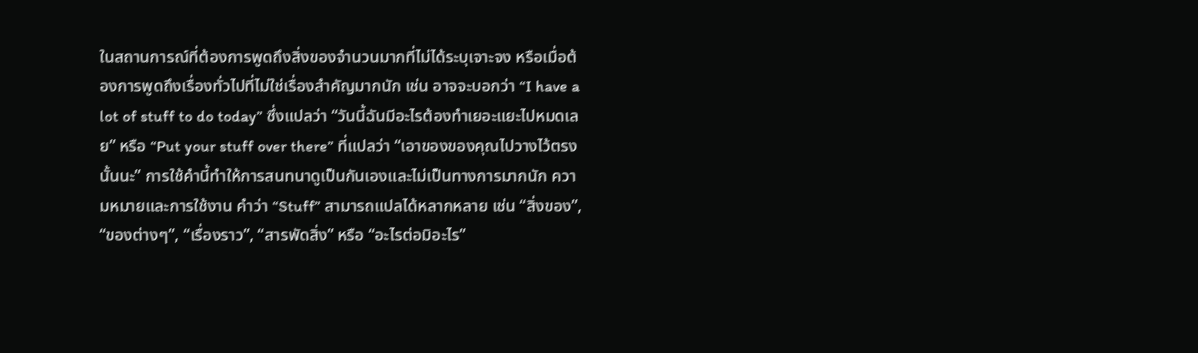ในสถานการณ์ที่ต้องการพูดถึงสิ่งของจำนวนมากที่ไม่ได้ระบุเจาะจง หรือเมื่อต้องการพูดถึงเรื่องทั่วไปที่ไม่ใช่เรื่องสำคัญมากนัก เช่น อาจจะบอกว่า “I have a lot of stuff to do today” ซึ่งแปลว่า “วันนี้ฉันมีอะไรต้องทำเยอะแยะไปหมดเลย” หรือ “Put your stuff over there” ที่แปลว่า “เอาของของคุณไปวางไว้ตรงนั้นนะ” การใช้คำนี้ทำให้การสนทนาดูเป็นกันเองและไม่เป็นทางการมากนัก ความหมายและการใช้งาน คำว่า “Stuff” สามารถแปลได้หลากหลาย เช่น “สิ่งของ”, “ของต่างๆ”, “เรื่องราว”, “สารพัดสิ่ง” หรือ “อะไรต่อมิอะไร”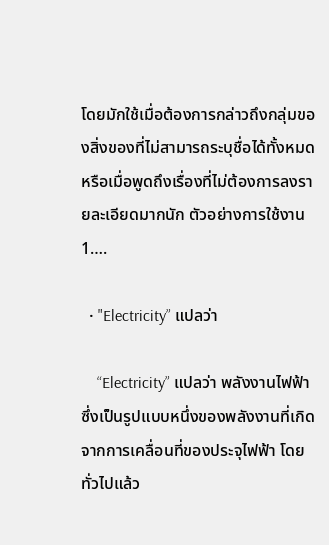โดยมักใช้เมื่อต้องการกล่าวถึงกลุ่มของสิ่งของที่ไม่สามารถระบุชื่อได้ทั้งหมด หรือเมื่อพูดถึงเรื่องที่ไม่ต้องการลงรายละเอียดมากนัก ตัวอย่างการใช้งาน 1….

  • "Electricity” แปลว่า

    “Electricity” แปลว่า พลังงานไฟฟ้า ซึ่งเป็นรูปแบบหนึ่งของพลังงานที่เกิดจากการเคลื่อนที่ของประจุไฟฟ้า โดยทั่วไปแล้ว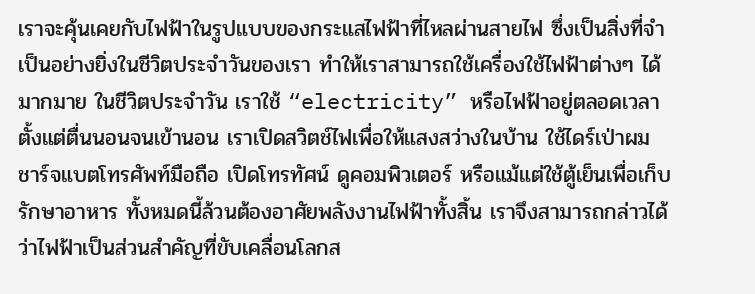เราจะคุ้นเคยกับไฟฟ้าในรูปแบบของกระแสไฟฟ้าที่ไหลผ่านสายไฟ ซึ่งเป็นสิ่งที่จำเป็นอย่างยิ่งในชีวิตประจำวันของเรา ทำให้เราสามารถใช้เครื่องใช้ไฟฟ้าต่างๆ ได้มากมาย ในชีวิตประจำวัน เราใช้ “electricity” หรือไฟฟ้าอยู่ตลอดเวลา ตั้งแต่ตื่นนอนจนเข้านอน เราเปิดสวิตช์ไฟเพื่อให้แสงสว่างในบ้าน ใช้ไดร์เป่าผม ชาร์จแบตโทรศัพท์มือถือ เปิดโทรทัศน์ ดูคอมพิวเตอร์ หรือแม้แต่ใช้ตู้เย็นเพื่อเก็บรักษาอาหาร ทั้งหมดนี้ล้วนต้องอาศัยพลังงานไฟฟ้าทั้งสิ้น เราจึงสามารถกล่าวได้ว่าไฟฟ้าเป็นส่วนสำคัญที่ขับเคลื่อนโลกส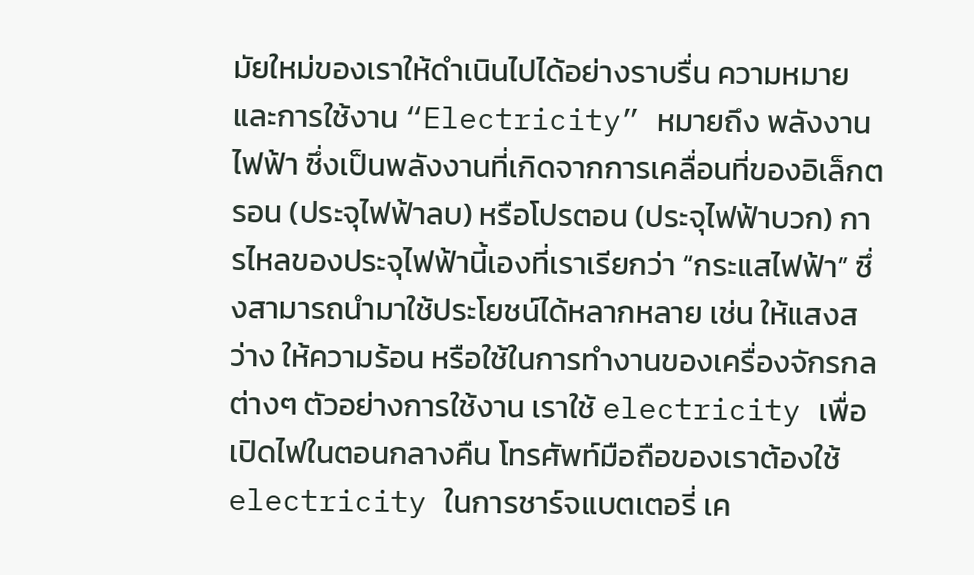มัยใหม่ของเราให้ดำเนินไปได้อย่างราบรื่น ความหมายและการใช้งาน “Electricity” หมายถึง พลังงานไฟฟ้า ซึ่งเป็นพลังงานที่เกิดจากการเคลื่อนที่ของอิเล็กตรอน (ประจุไฟฟ้าลบ) หรือโปรตอน (ประจุไฟฟ้าบวก) การไหลของประจุไฟฟ้านี้เองที่เราเรียกว่า “กระแสไฟฟ้า” ซึ่งสามารถนำมาใช้ประโยชน์ได้หลากหลาย เช่น ให้แสงสว่าง ให้ความร้อน หรือใช้ในการทำงานของเครื่องจักรกลต่างๆ ตัวอย่างการใช้งาน เราใช้ electricity เพื่อเปิดไฟในตอนกลางคืน โทรศัพท์มือถือของเราต้องใช้ electricity ในการชาร์จแบตเตอรี่ เค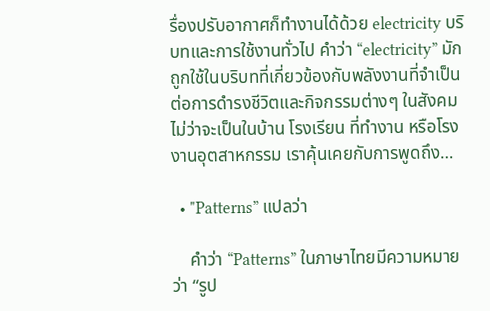รื่องปรับอากาศก็ทำงานได้ด้วย electricity บริบทและการใช้งานทั่วไป คำว่า “electricity” มักถูกใช้ในบริบทที่เกี่ยวข้องกับพลังงานที่จำเป็นต่อการดำรงชีวิตและกิจกรรมต่างๆ ในสังคม ไม่ว่าจะเป็นในบ้าน โรงเรียน ที่ทำงาน หรือโรงงานอุตสาหกรรม เราคุ้นเคยกับการพูดถึง…

  • "Patterns” แปลว่า

    คำว่า “Patterns” ในภาษาไทยมีความหมายว่า “รูป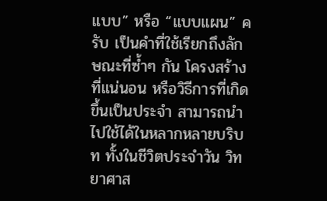แบบ” หรือ “แบบแผน” ครับ เป็นคำที่ใช้เรียกถึงลักษณะที่ซ้ำๆ กัน โครงสร้างที่แน่นอน หรือวิธีการที่เกิดขึ้นเป็นประจำ สามารถนำไปใช้ได้ในหลากหลายบริบท ทั้งในชีวิตประจำวัน วิทยาศาส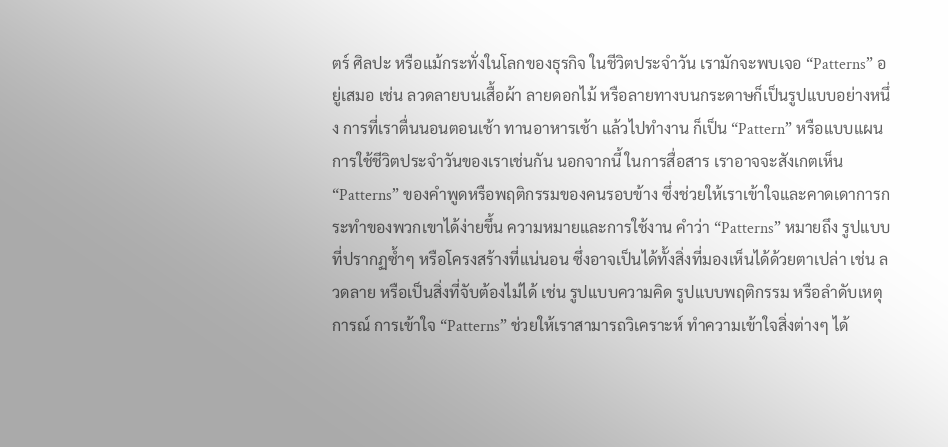ตร์ ศิลปะ หรือแม้กระทั่งในโลกของธุรกิจ ในชีวิตประจำวัน เรามักจะพบเจอ “Patterns” อยู่เสมอ เช่น ลวดลายบนเสื้อผ้า ลายดอกไม้ หรือลายทางบนกระดาษก็เป็นรูปแบบอย่างหนึ่ง การที่เราตื่นนอนตอนเช้า ทานอาหารเช้า แล้วไปทำงาน ก็เป็น “Pattern” หรือแบบแผนการใช้ชีวิตประจำวันของเราเช่นกัน นอกจากนี้ ในการสื่อสาร เราอาจจะสังเกตเห็น “Patterns” ของคำพูดหรือพฤติกรรมของคนรอบข้าง ซึ่งช่วยให้เราเข้าใจและคาดเดาการกระทำของพวกเขาได้ง่ายขึ้น ความหมายและการใช้งาน คำว่า “Patterns” หมายถึง รูปแบบที่ปรากฏซ้ำๆ หรือโครงสร้างที่แน่นอน ซึ่งอาจเป็นได้ทั้งสิ่งที่มองเห็นได้ด้วยตาเปล่า เช่น ลวดลาย หรือเป็นสิ่งที่จับต้องไม่ได้ เช่น รูปแบบความคิด รูปแบบพฤติกรรม หรือลำดับเหตุการณ์ การเข้าใจ “Patterns” ช่วยให้เราสามารถวิเคราะห์ ทำความเข้าใจสิ่งต่างๆ ได้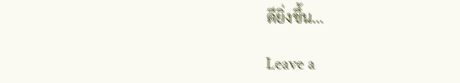ดียิ่งขึ้น…

Leave a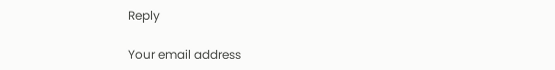Reply

Your email address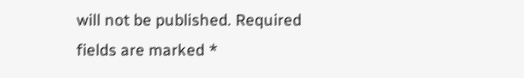will not be published. Required fields are marked *